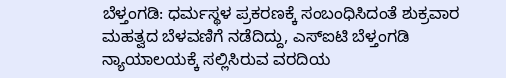ಬೆಳ್ತಂಗಡಿ: ಧರ್ಮಸ್ಥಳ ಪ್ರಕರಣಕ್ಕೆ ಸಂಬಂಧಿಸಿದಂತೆ ಶುಕ್ರವಾರ ಮಹತ್ವದ ಬೆಳವಣಿಗೆ ನಡೆದಿದ್ದು, ಎಸ್ಐಟಿ ಬೆಳ್ತಂಗಡಿ ನ್ಯಾಯಾಲಯಕ್ಕೆ ಸಲ್ಲಿಸಿರುವ ವರದಿಯ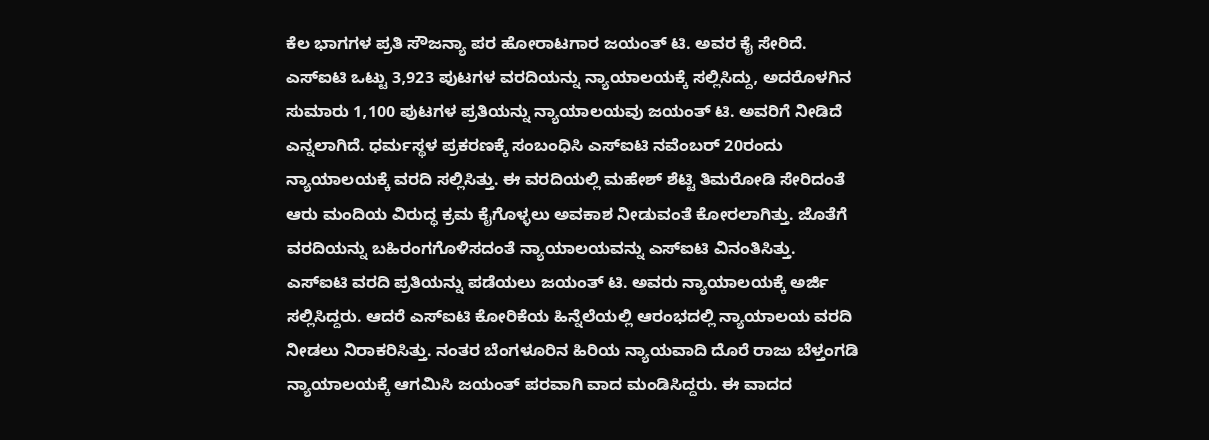ಕೆಲ ಭಾಗಗಳ ಪ್ರತಿ ಸೌಜನ್ಯಾ ಪರ ಹೋರಾಟಗಾರ ಜಯಂತ್ ಟಿ. ಅವರ ಕೈ ಸೇರಿದೆ.
ಎಸ್ಐಟಿ ಒಟ್ಟು 3,923 ಪುಟಗಳ ವರದಿಯನ್ನು ನ್ಯಾಯಾಲಯಕ್ಕೆ ಸಲ್ಲಿಸಿದ್ದು, ಅದರೊಳಗಿನ ಸುಮಾರು 1,100 ಪುಟಗಳ ಪ್ರತಿಯನ್ನು ನ್ಯಾಯಾಲಯವು ಜಯಂತ್ ಟಿ. ಅವರಿಗೆ ನೀಡಿದೆ ಎನ್ನಲಾಗಿದೆ. ಧರ್ಮಸ್ಥಳ ಪ್ರಕರಣಕ್ಕೆ ಸಂಬಂಧಿಸಿ ಎಸ್ಐಟಿ ನವೆಂಬರ್ 20ರಂದು ನ್ಯಾಯಾಲಯಕ್ಕೆ ವರದಿ ಸಲ್ಲಿಸಿತ್ತು. ಈ ವರದಿಯಲ್ಲಿ ಮಹೇಶ್ ಶೆಟ್ಟಿ ತಿಮರೋಡಿ ಸೇರಿದಂತೆ ಆರು ಮಂದಿಯ ವಿರುದ್ಧ ಕ್ರಮ ಕೈಗೊಳ್ಳಲು ಅವಕಾಶ ನೀಡುವಂತೆ ಕೋರಲಾಗಿತ್ತು. ಜೊತೆಗೆ ವರದಿಯನ್ನು ಬಹಿರಂಗಗೊಳಿಸದಂತೆ ನ್ಯಾಯಾಲಯವನ್ನು ಎಸ್ಐಟಿ ವಿನಂತಿಸಿತ್ತು.
ಎಸ್ಐಟಿ ವರದಿ ಪ್ರತಿಯನ್ನು ಪಡೆಯಲು ಜಯಂತ್ ಟಿ. ಅವರು ನ್ಯಾಯಾಲಯಕ್ಕೆ ಅರ್ಜಿ ಸಲ್ಲಿಸಿದ್ದರು. ಆದರೆ ಎಸ್ಐಟಿ ಕೋರಿಕೆಯ ಹಿನ್ನೆಲೆಯಲ್ಲಿ ಆರಂಭದಲ್ಲಿ ನ್ಯಾಯಾಲಯ ವರದಿ ನೀಡಲು ನಿರಾಕರಿಸಿತ್ತು. ನಂತರ ಬೆಂಗಳೂರಿನ ಹಿರಿಯ ನ್ಯಾಯವಾದಿ ದೊರೆ ರಾಜು ಬೆಳ್ತಂಗಡಿ ನ್ಯಾಯಾಲಯಕ್ಕೆ ಆಗಮಿಸಿ ಜಯಂತ್ ಪರವಾಗಿ ವಾದ ಮಂಡಿಸಿದ್ದರು. ಈ ವಾದದ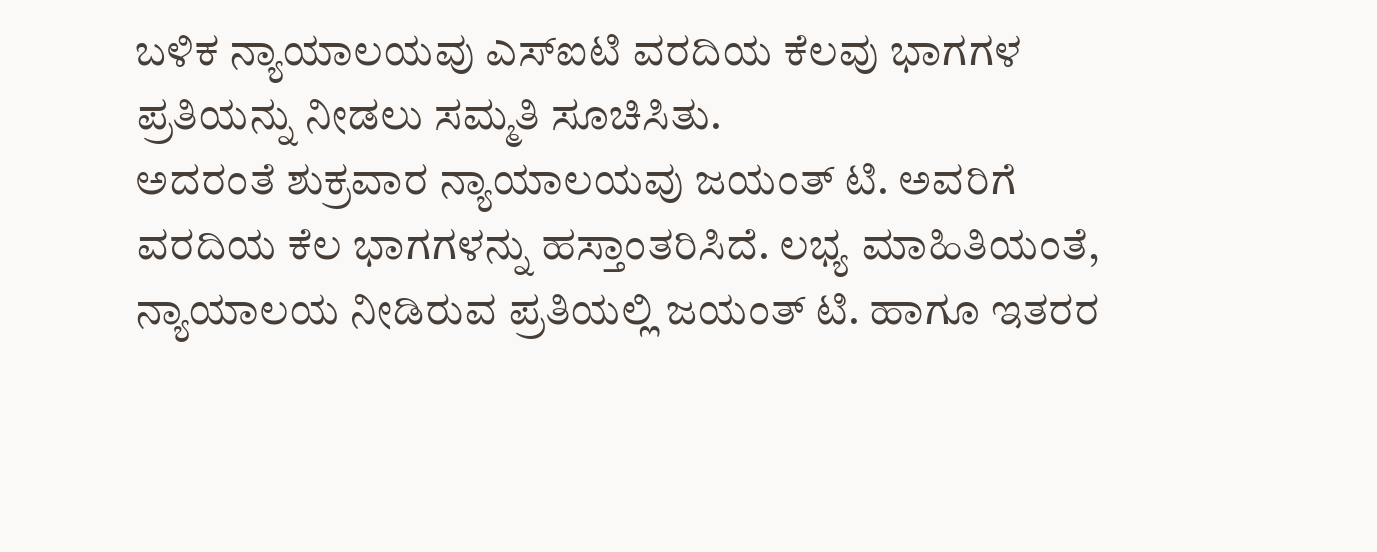ಬಳಿಕ ನ್ಯಾಯಾಲಯವು ಎಸ್ಐಟಿ ವರದಿಯ ಕೆಲವು ಭಾಗಗಳ ಪ್ರತಿಯನ್ನು ನೀಡಲು ಸಮ್ಮತಿ ಸೂಚಿಸಿತು.
ಅದರಂತೆ ಶುಕ್ರವಾರ ನ್ಯಾಯಾಲಯವು ಜಯಂತ್ ಟಿ. ಅವರಿಗೆ ವರದಿಯ ಕೆಲ ಭಾಗಗಳನ್ನು ಹಸ್ತಾಂತರಿಸಿದೆ. ಲಭ್ಯ ಮಾಹಿತಿಯಂತೆ, ನ್ಯಾಯಾಲಯ ನೀಡಿರುವ ಪ್ರತಿಯಲ್ಲಿ ಜಯಂತ್ ಟಿ. ಹಾಗೂ ಇತರರ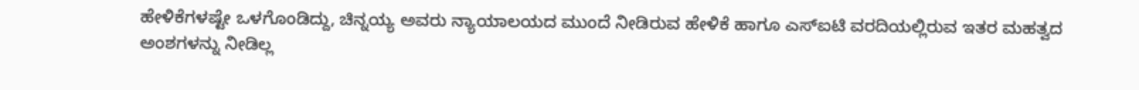ಹೇಳಿಕೆಗಳಷ್ಟೇ ಒಳಗೊಂಡಿದ್ದು, ಚಿನ್ನಯ್ಯ ಅವರು ನ್ಯಾಯಾಲಯದ ಮುಂದೆ ನೀಡಿರುವ ಹೇಳಿಕೆ ಹಾಗೂ ಎಸ್ಐಟಿ ವರದಿಯಲ್ಲಿರುವ ಇತರ ಮಹತ್ವದ ಅಂಶಗಳನ್ನು ನೀಡಿಲ್ಲ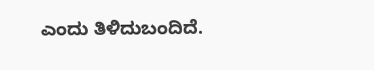ಎಂದು ತಿಳಿದುಬಂದಿದೆ.